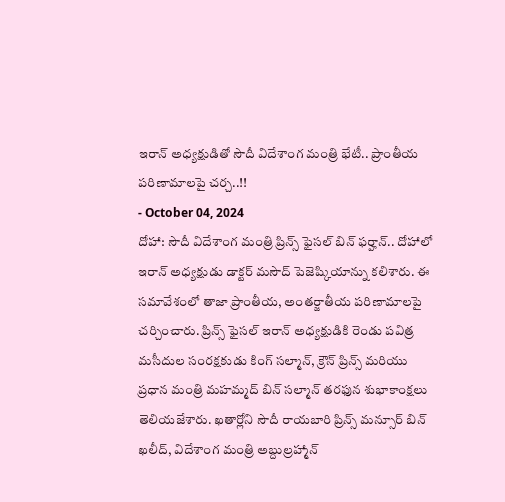ఇరాన్ అధ్యక్షుడితో సౌదీ విదేశాంగ మంత్రి భేటీ.. ప్రాంతీయ పరిణామాలపై చర్చ..!!
- October 04, 2024
దోహా: సౌదీ విదేశాంగ మంత్రి ప్రిన్స్ ఫైసల్ బిన్ ఫర్హాన్.. దోహాలో ఇరాన్ అధ్యక్షుడు డాక్టర్ మసౌద్ పెజెష్కియాన్ను కలిశారు. ఈ సమావేశంలో తాజా ప్రాంతీయ, అంతర్జాతీయ పరిణామాలపై చర్చించారు. ప్రిన్స్ ఫైసల్ ఇరాన్ అధ్యక్షుడికి రెండు పవిత్ర మసీదుల సంరక్షకుడు కింగ్ సల్మాన్, క్రౌన్ ప్రిన్స్ మరియు ప్రధాన మంత్రి మహమ్మద్ బిన్ సల్మాన్ తరఫున శుభాకాంక్షలు తెలియజేశారు. ఖతార్లోని సౌదీ రాయబారి ప్రిన్స్ మన్సూర్ బిన్ ఖలీద్, విదేశాంగ మంత్రి అబ్దుల్రహ్మాన్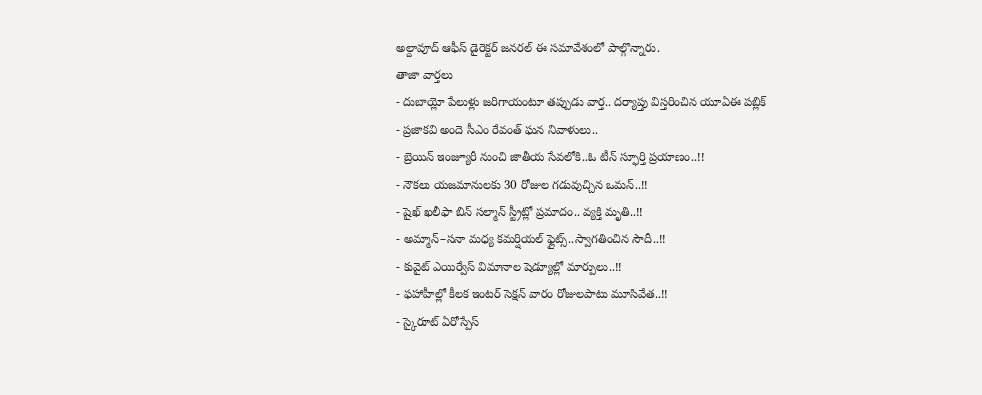అల్దావూద్ ఆఫీస్ డైరెక్టర్ జనరల్ ఈ సమావేశంలో పాల్గొన్నారు.
తాజా వార్తలు
- దుబాయ్లో పేలుళ్లు జరిగాయంటూ తప్పుడు వార్త.. దర్యాప్తు విస్తరించిన యూఏఈ పబ్లిక్
- ప్రజాకవి అందె సీఎం రేవంత్ ఘన నివాళులు..
- బ్రెయిన్ ఇంజ్యూరీ నుంచి జాతీయ సేవలోకి..ఓ టీన్ స్ఫూర్తి ప్రయాణం..!!
- నౌకలు యజమానులకు 30 రోజుల గడువుచ్చిన ఒమన్..!!
- షైఖ్ ఖలీఫా బిన్ సల్మాన్ స్ట్రీట్లో ప్రమాదం.. వ్యక్తి మృతి..!!
- అమ్మాన్–సనా మధ్య కమర్షియల్ ఫ్లైట్స్..స్వాగతించిన సౌదీ..!!
- కువైట్ ఎయిర్వేస్ విమానాల షెడ్యూల్లో మార్పులు..!!
- ఫహాహీల్లో కీలక ఇంటర్ సెక్షన్ వారం రోజులపాటు మూసివేత..!!
- స్కైరూట్ ఏరోస్పేస్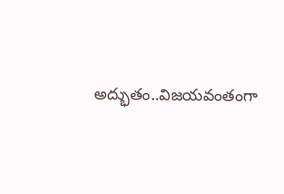అద్భుతం..విజయవంతంగా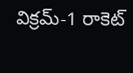విక్రమ్-1 రాకెట్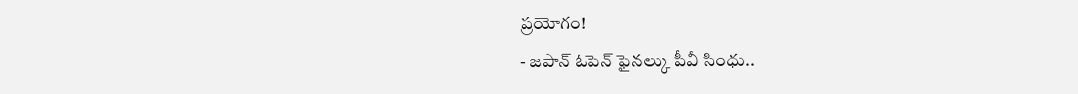ప్రయోగం!
- జపాన్ ఓపెన్ ఫైనల్కు పీవీ సింధు..